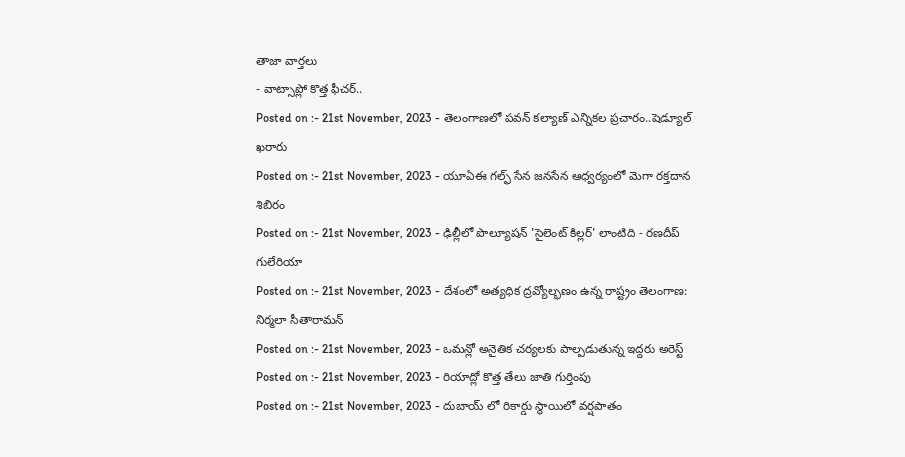తాజా వార్తలు
- వాట్సాప్లో కొత్త ఫీచర్..
Posted on :- 21st November, 2023 - తెలంగాణలో పవన్ కల్యాణ్ ఎన్నికల ప్రచారం..షెడ్యూల్ ఖరారు
Posted on :- 21st November, 2023 - యూఏఈ గల్ఫ్ సేన జనసేన ఆధ్వర్యంలో మెగా రక్తదాన శిబిరం
Posted on :- 21st November, 2023 - ఢిల్లీలో పొల్యూషన్ 'సైలెంట్ కిల్లర్' లాంటిది - రణదీప్ గులేరియా
Posted on :- 21st November, 2023 - దేశంలో అత్యధిక ద్రవ్యోల్భణం ఉన్న రాష్ట్రం తెలంగాణ: నిర్మలా సీతారామన్
Posted on :- 21st November, 2023 - ఒమన్లో అనైతిక చర్యలకు పాల్పడుతున్న ఇద్దరు అరెస్ట్
Posted on :- 21st November, 2023 - రియాద్లో కొత్త తేలు జాతి గుర్తింపు
Posted on :- 21st November, 2023 - దుబాయ్ లో రికార్డు స్థాయిలో వర్షపాతం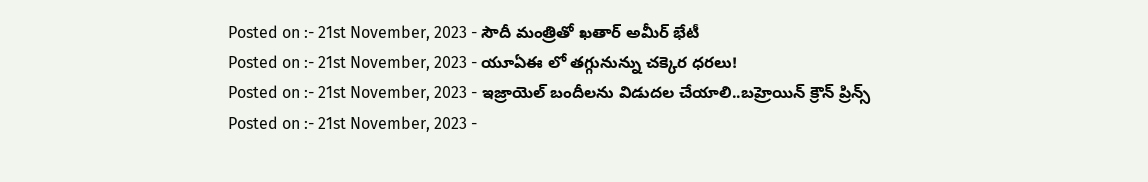Posted on :- 21st November, 2023 - సౌదీ మంత్రితో ఖతార్ అమీర్ భేటీ
Posted on :- 21st November, 2023 - యూఏఈ లో తగ్గునున్ను చక్కెర ధరలు!
Posted on :- 21st November, 2023 - ఇజ్రాయెల్ బందీలను విడుదల చేయాలి..బహ్రెయిన్ క్రౌన్ ప్రిన్స్
Posted on :- 21st November, 2023 -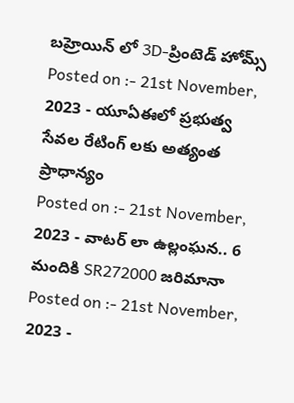బహ్రెయిన్ లో 3D-ప్రింటెడ్ హోమ్స్
Posted on :- 21st November, 2023 - యూఏఈలో ప్రభుత్వ సేవల రేటింగ్ లకు అత్యంత ప్రాధాన్యం
Posted on :- 21st November, 2023 - వాటర్ లా ఉల్లంఘన.. 6 మందికి SR272000 జరిమానా
Posted on :- 21st November, 2023 -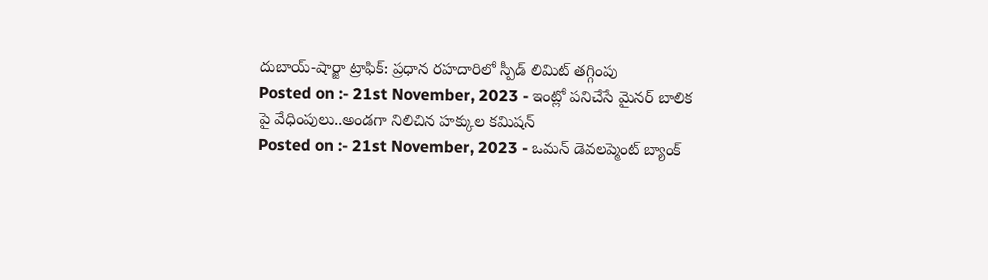దుబాయ్-షార్జా ట్రాఫిక్: ప్రధాన రహదారిలో స్పీడ్ లిమిట్ తగ్గింపు
Posted on :- 21st November, 2023 - ఇంట్లో పనిచేసే మైనర్ బాలిక పై వేధింపులు..అండగా నిలిచిన హక్కుల కమిషన్
Posted on :- 21st November, 2023 - ఒమన్ డెవలప్మెంట్ బ్యాంక్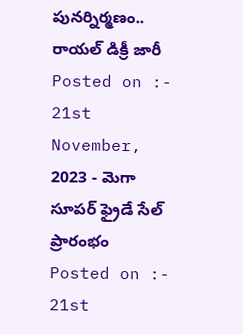పునర్నిర్మణం.. రాయల్ డిక్రీ జారీ
Posted on :- 21st November, 2023 - మెగా సూపర్ ఫ్రైడే సేల్ ప్రారంభం
Posted on :- 21st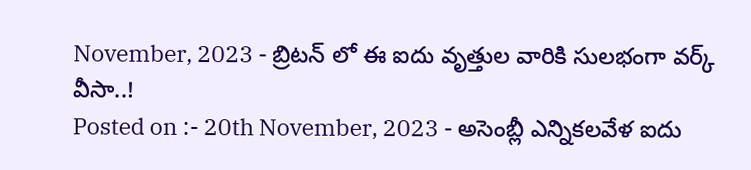November, 2023 - బ్రిటన్ లో ఈ ఐదు వృత్తుల వారికి సులభంగా వర్క్ వీసా..!
Posted on :- 20th November, 2023 - అసెంబ్లీ ఎన్నికలవేళ ఐదు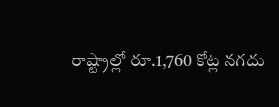రాష్ట్రాల్లో రూ.1,760 కోట్ల నగదు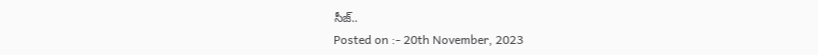సీజ్..
Posted on :- 20th November, 2023